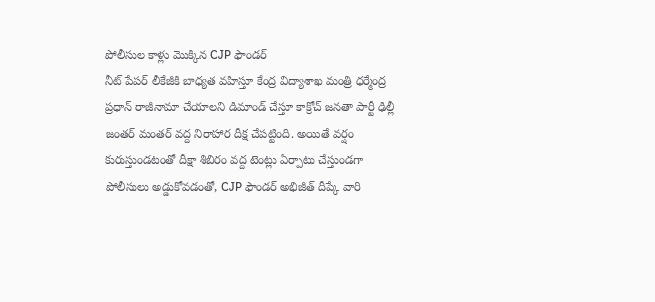పోలీసుల కాళ్లు మొక్కిన CJP ఫౌండర్
నీట్ పేపర్ లీకేజీకి బాధ్యత వహిస్తూ కేంద్ర విద్యాశాఖ మంత్రి ధర్మేంద్ర ప్రధాన్ రాజీనామా చేయాలని డిమాండ్ చేస్తూ కాక్రోచ్ జనతా పార్టీ ఢిల్లీ జంతర్ మంతర్ వద్ద నిరాహార దీక్ష చేపట్టింది. అయితే వర్షం కురుస్తుండటంతో దీక్షా శిబిరం వద్ద టెంట్లు ఏర్పాటు చేస్తుండగా పోలీసులు అడ్డుకోవడంతో, CJP ఫౌండర్ అభిజీత్ దీప్కే వారి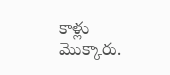కాళ్లు మొక్కారు.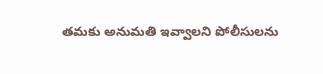తమకు అనుమతి ఇవ్వాలని పోలీసులను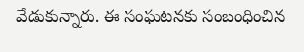వేడుకున్నారు. ఈ సంఘటనకు సంబంధించిన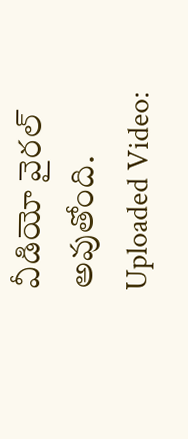వీడియో వైరల్ అవుతోంది.
Uploaded Video: